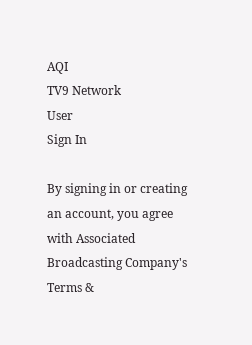AQI
TV9 Network
User
Sign In

By signing in or creating an account, you agree with Associated Broadcasting Company's Terms &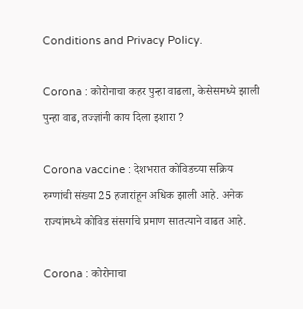Conditions and Privacy Policy.

Corona : कोरोनाचा कहर पुन्हा वाढला, केसेसमध्ये झाली पुन्हा वाढ, तज्ज्ञांनी काय दिला इशारा ?

Corona vaccine : देशभरात कोविडच्या सक्रिय रुग्णांची संख्या 25 हजारांहून अधिक झाली आहे. अनेक राज्यांमध्ये कोविड संसर्गाचे प्रमाण सातत्याने वाढत आहे.

Corona : कोरोनाचा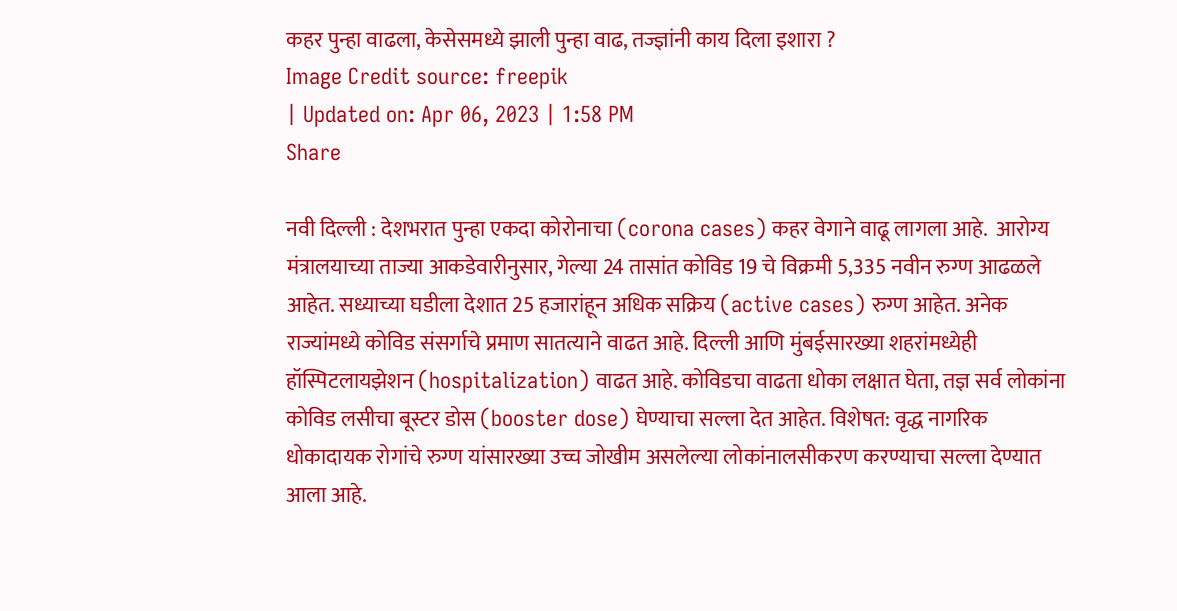कहर पुन्हा वाढला, केसेसमध्ये झाली पुन्हा वाढ, तज्ज्ञांनी काय दिला इशारा ?
Image Credit source: freepik
| Updated on: Apr 06, 2023 | 1:58 PM
Share

नवी दिल्ली : देशभरात पुन्हा एकदा कोरोनाचा (corona cases) कहर वेगाने वाढू लागला आहे.  आरोग्य मंत्रालयाच्या ताज्या आकडेवारीनुसार, गेल्या 24 तासांत कोविड 19 चे विक्रमी 5,335 नवीन रुग्ण आढळले आहेत. सध्याच्या घडीला देशात 25 हजारांहून अधिक सक्रिय (active cases) रुग्ण आहेत. अनेक राज्यांमध्ये कोविड संसर्गाचे प्रमाण सातत्याने वाढत आहे. दिल्ली आणि मुंबईसारख्या शहरांमध्येही हॉस्पिटलायझेशन (hospitalization) वाढत आहे. कोविडचा वाढता धोका लक्षात घेता, तज्ञ सर्व लोकांना कोविड लसीचा बूस्टर डोस (booster dose) घेण्याचा सल्ला देत आहेत. विशेषत: वृद्ध नागरिक धोकादायक रोगांचे रुग्ण यांसारख्या उच्च जोखीम असलेल्या लोकांनालसीकरण करण्याचा सल्ला देण्यात आला आहे.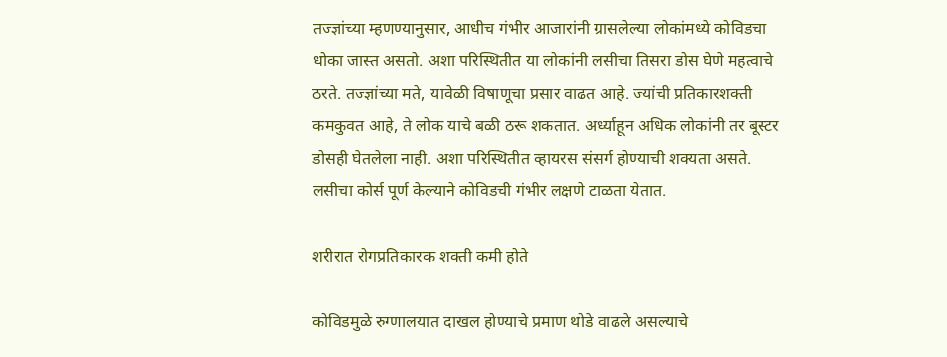तज्ज्ञांच्या म्हणण्यानुसार, आधीच गंभीर आजारांनी ग्रासलेल्या लोकांमध्ये कोविडचा धोका जास्त असतो. अशा परिस्थितीत या लोकांनी लसीचा तिसरा डोस घेणे महत्वाचे ठरते. तज्ज्ञांच्या मते, यावेळी विषाणूचा प्रसार वाढत आहे. ज्यांची प्रतिकारशक्ती कमकुवत आहे, ते लोक याचे बळी ठरू शकतात. अर्ध्याहून अधिक लोकांनी तर बूस्टर डोसही घेतलेला नाही. अशा परिस्थितीत व्हायरस संसर्ग होण्याची शक्यता असते. लसीचा कोर्स पूर्ण केल्याने कोविडची गंभीर लक्षणे टाळता येतात.

शरीरात रोगप्रतिकारक शक्ती कमी होते

कोविडमुळे रुग्णालयात दाखल होण्याचे प्रमाण थोडे वाढले असल्याचे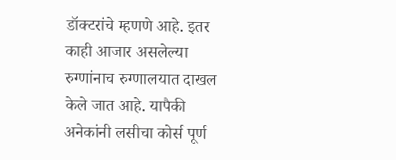डॉक्टरांचे म्हणणे आहे. इतर काही आजार असलेल्या रुग्णांनाच रुग्णालयात दाखल केले जात आहे. यापैकी अनेकांनी लसीचा कोर्स पूर्ण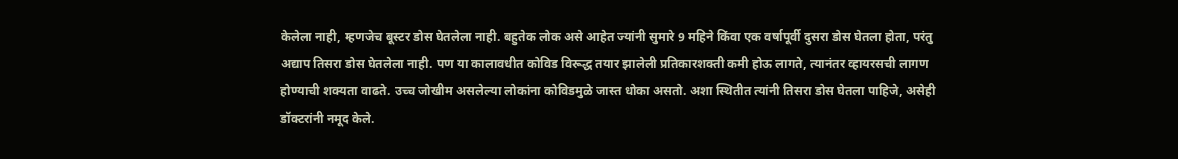केलेला नाही, म्हणजेच बूस्टर डोस घेतलेला नाही. बहुतेक लोक असे आहेत ज्यांनी सुमारे 9 महिने किंवा एक वर्षापूर्वी दुसरा डोस घेतला होता, परंतु अद्याप तिसरा डोस घेतलेला नाही. पण या कालावधीत कोविड विरूद्ध तयार झालेली प्रतिकारशक्ती कमी होऊ लागते, त्यानंतर व्हायरसची लागण होण्याची शक्यता वाढते. उच्च जोखीम असलेल्या लोकांना कोविडमुळे जास्त धोका असतो. अशा स्थितीत त्यांनी तिसरा डोस घेतला पाहिजे, असेही डॉक्टरांनी नमूद केले.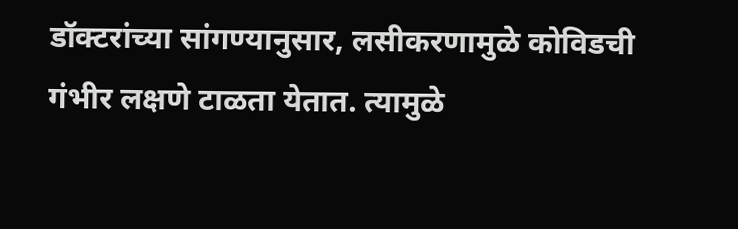डॉक्टरांच्या सांगण्यानुसार, लसीकरणामुळे कोविडची गंभीर लक्षणे टाळता येतात. त्यामुळे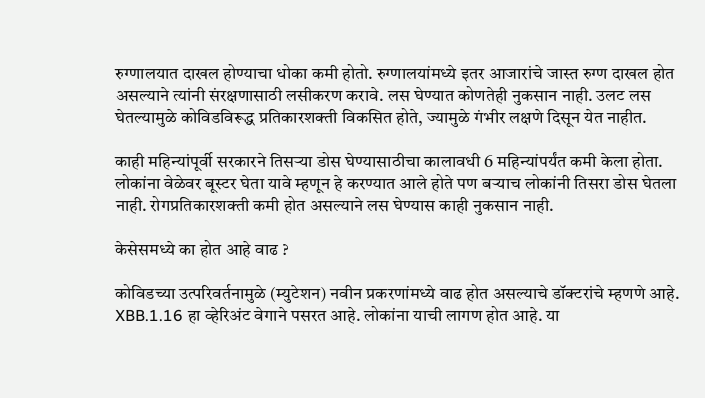रुग्णालयात दाखल होण्याचा धोका कमी होतो. रुग्णालयांमध्ये इतर आजारांचे जास्त रुग्ण दाखल होत असल्याने त्यांनी संरक्षणासाठी लसीकरण करावे. लस घेण्यात कोणतेही नुकसान नाही. उलट लस घेतल्यामुळे कोविडविरूद्ध प्रतिकारशक्ती विकसित होते, ज्यामुळे गंभीर लक्षणे दिसून येत नाहीत.

काही महिन्यांपूर्वी सरकारने तिसऱ्या डोस घेण्यासाठीचा कालावधी 6 महिन्यांपर्यंत कमी केला होता. लोकांना वेळेवर बूस्टर घेता यावे म्हणून हे करण्यात आले होते पण बऱ्याच लोकांनी तिसरा डोस घेतला नाही. रोगप्रतिकारशक्ती कमी होत असल्याने लस घेण्यास काही नुकसान नाही.

केसेसमध्ये का होत आहे वाढ ?

कोविडच्या उत्परिवर्तनामुळे (म्युटेशन) नवीन प्रकरणांमध्ये वाढ होत असल्याचे डॉक्टरांचे म्हणणे आहे. XBB.1.16 हा व्हेरिअंट वेगाने पसरत आहे. लोकांना याची लागण होत आहे. या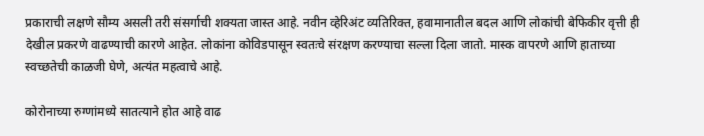प्रकाराची लक्षणे सौम्य असली तरी संसर्गाची शक्यता जास्त आहे. नवीन व्हेरिअंट व्यतिरिक्त, हवामानातील बदल आणि लोकांची बेफिकीर वृत्ती ही देखील प्रकरणे वाढण्याची कारणे आहेत. लोकांना कोविडपासून स्वतःचे संरक्षण करण्याचा सल्ला दिला जातो. मास्क वापरणे आणि हाताच्या स्वच्छतेची काळजी घेणे, अत्यंत महत्वाचे आहे.

कोरोनाच्या रुग्णांमध्ये सातत्याने होत आहे वाढ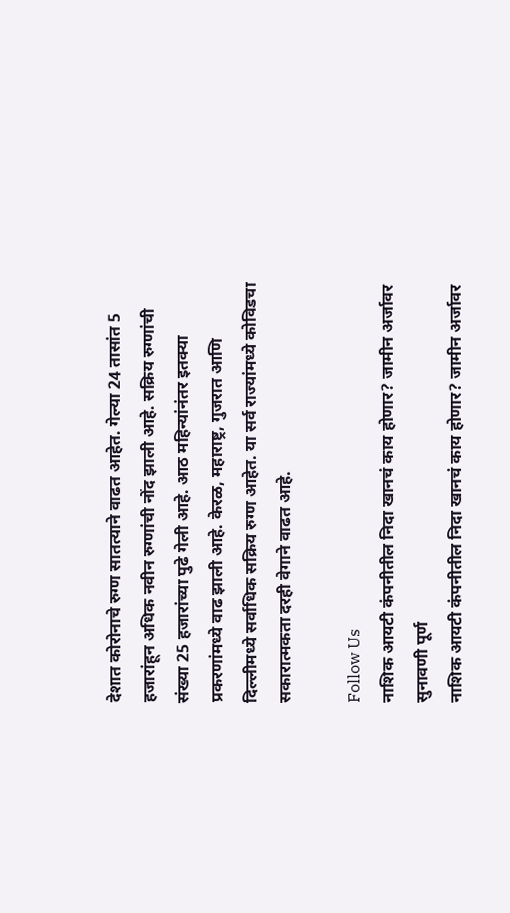देशात कोरोनाचे रुग्ण सातत्याने वाढत आहेत. गेल्या 24 तासांत 5 हजारांहून अधिक नवीन रुग्णांची नोंद झाली आहे. सक्रिय रुग्णांची संख्या 25 हजारांच्या पुढे गेली आहे. आठ महिन्यांनंतर इतक्या प्रकरणांमध्ये वाढ झाली आहे. केरळ, महाराष्ट्र, गुजरात आणि दिल्लीमध्ये सर्वाधिक सक्रिय रुग्ण आहेत. या सर्व राज्यांमध्ये कोविडचा सकारात्मकता दरही वेगाने वाढत आहे.

Follow Us
नाशिक आयटी कंपनीतील निदा खानचं काय होणार? जामीन अर्जावर सुनावणी पूर्ण
नाशिक आयटी कंपनीतील निदा खानचं काय होणार? जामीन अर्जावर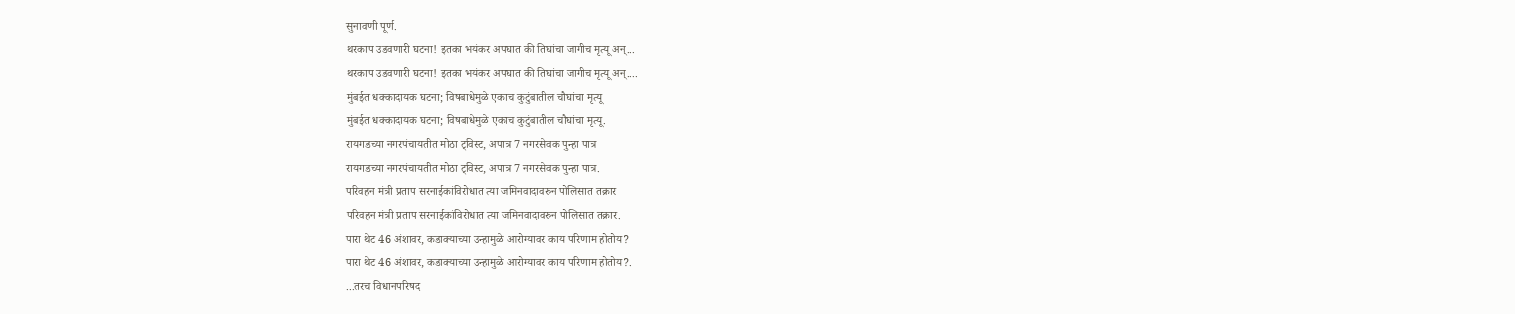सुनावणी पूर्ण.
थरकाप उडवणारी घटना! इतका भयंकर अपघात की तिघांचा जागीच मृत्यू अन्...
थरकाप उडवणारी घटना! इतका भयंकर अपघात की तिघांचा जागीच मृत्यू अन्....
मुंबईत धक्कादायक घटना; विषबाधेमुळे एकाच कुटुंबातील चौघांचा मृत्यू
मुंबईत धक्कादायक घटना; विषबाधेमुळे एकाच कुटुंबातील चौघांचा मृत्यू.
रायगडच्या नगरपंचायतीत मोठा ट्विस्ट, अपात्र 7 नगरसेवक पुन्हा पात्र
रायगडच्या नगरपंचायतीत मोठा ट्विस्ट, अपात्र 7 नगरसेवक पुन्हा पात्र.
परिवहन मंत्री प्रताप सरनाईकांविरोधात त्या जमिनवादावरुन पोलिसात तक्रार
परिवहन मंत्री प्रताप सरनाईकांविरोधात त्या जमिनवादावरुन पोलिसात तक्रार.
पारा थेट 46 अंशावर, कडाक्याच्या उन्हामुळे आरोग्यावर काय परिणाम होतोय?
पारा थेट 46 अंशावर, कडाक्याच्या उन्हामुळे आरोग्यावर काय परिणाम होतोय?.
...तरच विधानपरिषद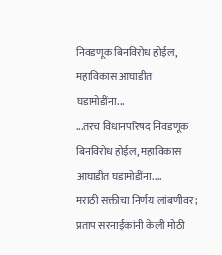निवडणूक बिनविरोध होईल, महाविकास आघाडीत घडामोडींना...
...तरच विधानपरिषद निवडणूक बिनविरोध होईल, महाविकास आघाडीत घडामोडींना....
मराठी सक्तीचा निर्णय लांबणीवर; प्रताप सरनाईकांनी केली मोठी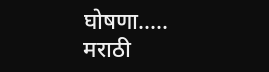घोषणा.....
मराठी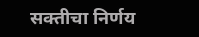सक्तीचा निर्णय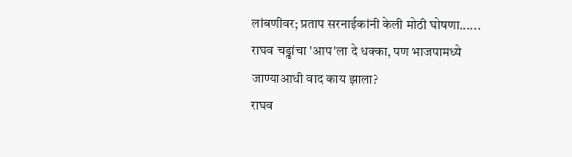लांबणीवर; प्रताप सरनाईकांनी केली मोठी घोषणा......
राघव चड्ढांचा 'आप'ला दे धक्का, पण भाजपामध्ये जाण्याआधी वाद काय झाला?
राघव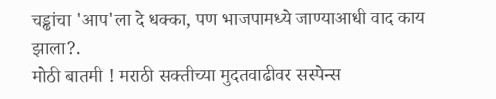चड्ढांचा 'आप'ला दे धक्का, पण भाजपामध्ये जाण्याआधी वाद काय झाला?.
मोठी बातमी ! मराठी सक्तीच्या मुदतवाढीवर सस्पेन्स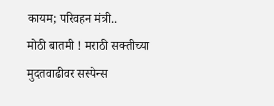कायम; परिवहन मंत्री..
मोठी बातमी ! मराठी सक्तीच्या मुदतवाढीवर सस्पेन्स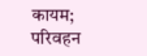कायम; परिवहन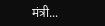मंत्री...